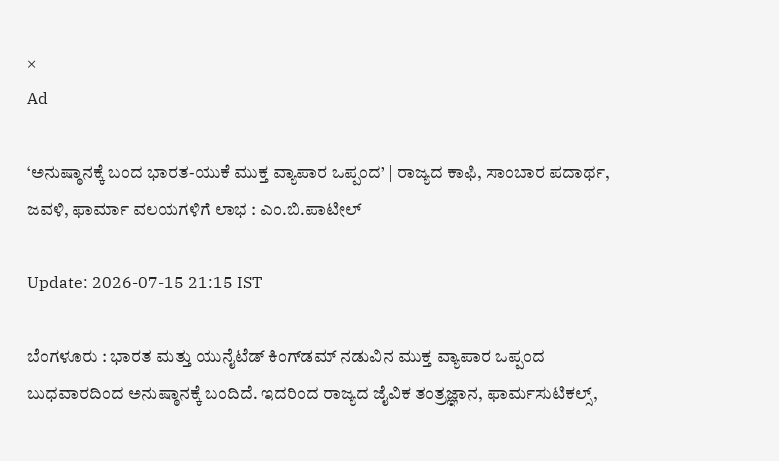×
Ad

‘ಅನುಷ್ಠಾನಕ್ಕೆ ಬಂದ ಭಾರತ-ಯುಕೆ ಮುಕ್ತ ವ್ಯಾಪಾರ ಒಪ್ಪಂದ’ | ರಾಜ್ಯದ ಕಾಫಿ, ಸಾಂಬಾರ ಪದಾರ್ಥ, ಜವಳಿ, ಫಾರ್ಮಾ ವಲಯಗಳಿಗೆ ಲಾಭ : ಎಂ.ಬಿ.ಪಾಟೀಲ್

Update: 2026-07-15 21:15 IST

ಬೆಂಗಳೂರು : ಭಾರತ ಮತ್ತು ಯುನೈಟೆಡ್ ಕಿಂಗ್‍ಡಮ್ ನಡುವಿನ ಮುಕ್ತ ವ್ಯಾಪಾರ ಒಪ್ಪಂದ ಬುಧವಾರದಿಂದ ಅನುಷ್ಠಾನಕ್ಕೆ ಬಂದಿದೆ. ಇದರಿಂದ ರಾಜ್ಯದ ಜೈವಿಕ ತಂತ್ರಜ್ಞಾನ, ಫಾರ್ಮಸುಟಿಕಲ್ಸ್,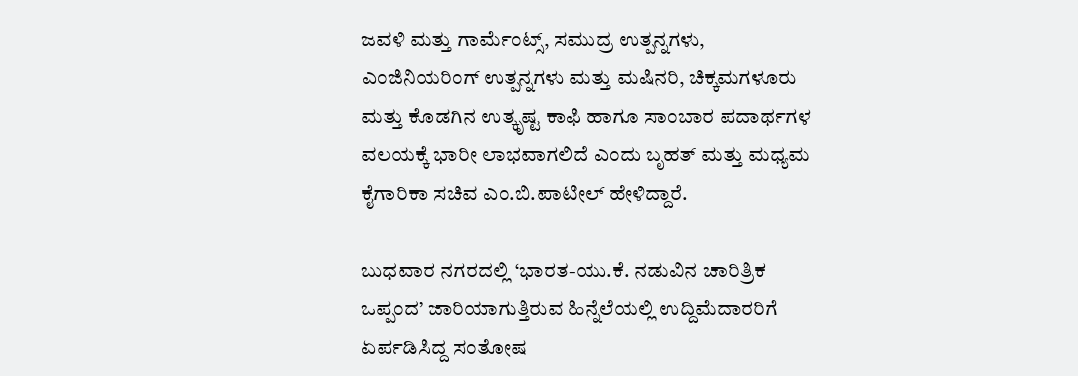ಜವಳಿ ಮತ್ತು ಗಾರ್ಮೆಂಟ್ಸ್‌, ಸಮುದ್ರ ಉತ್ಪನ್ನಗಳು, ಎಂಜಿನಿಯರಿಂಗ್ ಉತ್ಪನ್ನಗಳು ಮತ್ತು ಮಷಿನರಿ, ಚಿಕ್ಕಮಗಳೂರು ಮತ್ತು ಕೊಡಗಿನ ಉತ್ಕೃಷ್ಟ ಕಾಫಿ ಹಾಗೂ ಸಾಂಬಾರ ಪದಾರ್ಥಗಳ ವಲಯಕ್ಕೆ ಭಾರೀ ಲಾಭವಾಗಲಿದೆ ಎಂದು ಬೃಹತ್ ಮತ್ತು ಮಧ್ಯಮ ಕೈಗಾರಿಕಾ ಸಚಿವ ಎಂ.ಬಿ.ಪಾಟೀಲ್ ಹೇಳಿದ್ದಾರೆ.

ಬುಧವಾರ ನಗರದಲ್ಲಿ ‘ಭಾರತ-ಯು.ಕೆ. ನಡುವಿನ ಚಾರಿತ್ರಿಕ ಒಪ್ಪಂದ’ ಜಾರಿಯಾಗುತ್ತಿರುವ ಹಿನ್ನೆಲೆಯಲ್ಲಿ ಉದ್ದಿಮೆದಾರರಿಗೆ ಏರ್ಪಡಿಸಿದ್ದ ಸಂತೋಷ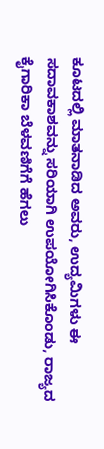ಕೂಟದಲ್ಲಿ ಮಾತನಾಡಿದ ಅವರು, ಉದ್ಯಮಿಗಳು ಈ ಸದಾವಕಾಶವನ್ನು ಸರಿಯಾಗಿ ಉಪಯೋಗಿಸಿಕೊಂಡು, ರಾಜ್ಯದ ಕೈಗಾರಿಕಾ ಬೆಳವಣಿಗೆಗೆ ಹೆಗಲು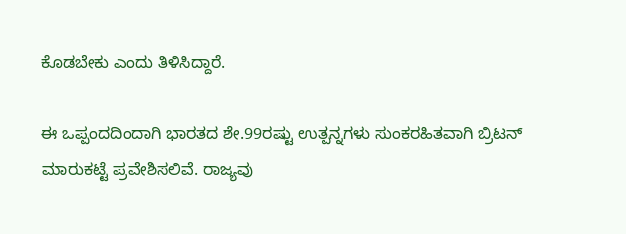ಕೊಡಬೇಕು ಎಂದು ತಿಳಿಸಿದ್ದಾರೆ.

ಈ ಒಪ್ಪಂದದಿಂದಾಗಿ ಭಾರತದ ಶೇ.99ರಷ್ಟು ಉತ್ಪನ್ನಗಳು ಸುಂಕರಹಿತವಾಗಿ ಬ್ರಿಟನ್ ಮಾರುಕಟ್ಟೆ ಪ್ರವೇಶಿಸಲಿವೆ. ರಾಜ್ಯವು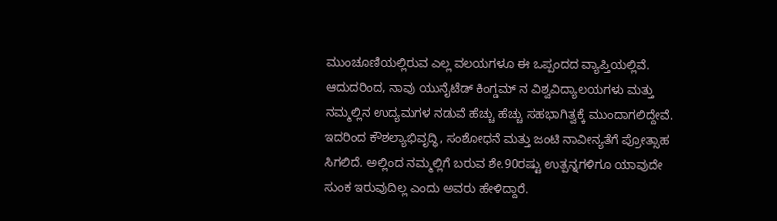ಮುಂಚೂಣಿಯಲ್ಲಿರುವ ಎಲ್ಲ ವಲಯಗಳೂ ಈ ಒಪ್ಪಂದದ ವ್ಯಾಪ್ತಿಯಲ್ಲಿವೆ. ಆದುದರಿಂದ, ನಾವು ಯುನೈಟೆಡ್ ಕಿಂಗ್ಡಮ್ ನ ವಿಶ್ವವಿದ್ಯಾಲಯಗಳು ಮತ್ತು ನಮ್ಮಲ್ಲಿನ ಉದ್ಯಮಗಳ ನಡುವೆ ಹೆಚ್ಚು ಹೆಚ್ಚು ಸಹಭಾಗಿತ್ವಕ್ಕೆ ಮುಂದಾಗಲಿದ್ದೇವೆ. ಇದರಿಂದ ಕೌಶಲ್ಯಾಭಿವೃದ್ಧಿ, ಸಂಶೋಧನೆ ಮತ್ತು ಜಂಟಿ ನಾವೀನ್ಯತೆಗೆ ಪ್ರೋತ್ಸಾಹ ಸಿಗಲಿದೆ. ಅಲ್ಲಿಂದ ನಮ್ಮಲ್ಲಿಗೆ ಬರುವ ಶೇ.90ರಷ್ಟು ಉತ್ಪನ್ನಗಳಿಗೂ ಯಾವುದೇ ಸುಂಕ ಇರುವುದಿಲ್ಲ ಎಂದು ಅವರು ಹೇಳಿದ್ದಾರೆ.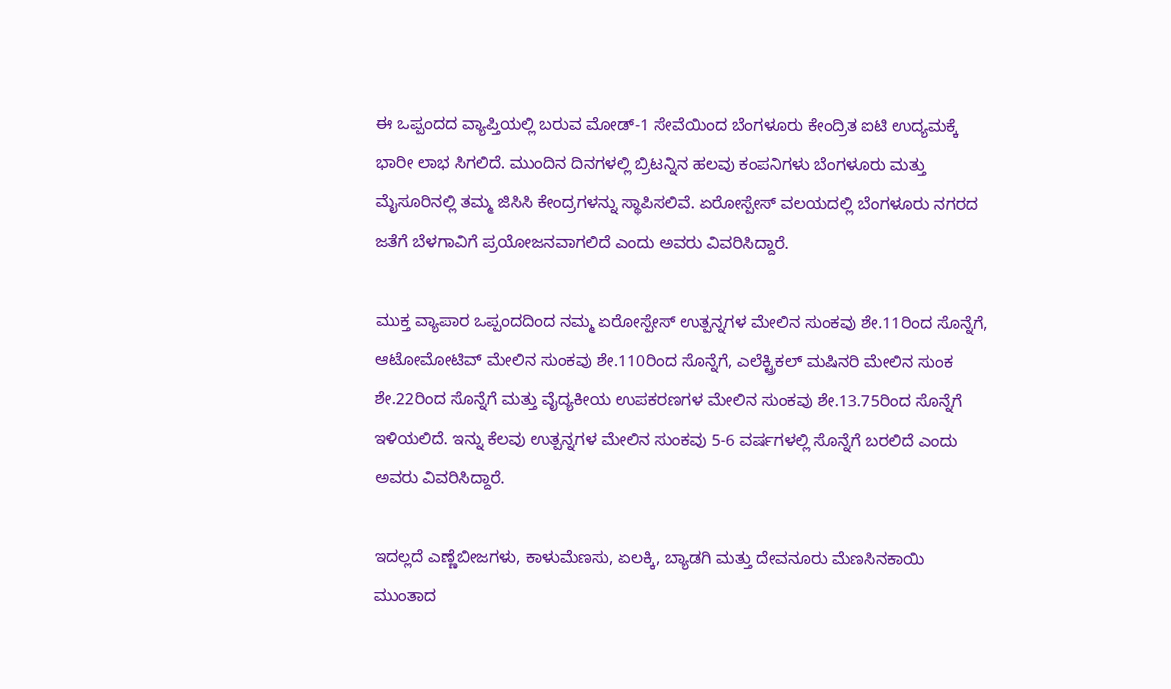ಈ ಒಪ್ಪಂದದ ವ್ಯಾಪ್ತಿಯಲ್ಲಿ ಬರುವ ಮೋಡ್-1 ಸೇವೆಯಿಂದ ಬೆಂಗಳೂರು ಕೇಂದ್ರಿತ ಐಟಿ ಉದ್ಯಮಕ್ಕೆ ಭಾರೀ ಲಾಭ ಸಿಗಲಿದೆ. ಮುಂದಿನ ದಿನಗಳಲ್ಲಿ ಬ್ರಿಟನ್ನಿನ ಹಲವು ಕಂಪನಿಗಳು ಬೆಂಗಳೂರು ಮತ್ತು ಮೈಸೂರಿನಲ್ಲಿ ತಮ್ಮ ಜಿಸಿಸಿ ಕೇಂದ್ರಗಳನ್ನು ಸ್ಥಾಪಿಸಲಿವೆ. ಏರೋಸ್ಪೇಸ್ ವಲಯದಲ್ಲಿ ಬೆಂಗಳೂರು ನಗರದ ಜತೆಗೆ ಬೆಳಗಾವಿಗೆ ಪ್ರಯೋಜನವಾಗಲಿದೆ ಎಂದು ಅವರು ವಿವರಿಸಿದ್ದಾರೆ.

ಮುಕ್ತ ವ್ಯಾಪಾರ ಒಪ್ಪಂದದಿಂದ ನಮ್ಮ ಏರೋಸ್ಪೇಸ್ ಉತ್ಪನ್ನಗಳ ಮೇಲಿನ ಸುಂಕವು ಶೇ.11ರಿಂದ ಸೊನ್ನೆಗೆ, ಆಟೋಮೋಟಿವ್ ಮೇಲಿನ ಸುಂಕವು ಶೇ.110ರಿಂದ ಸೊನ್ನೆಗೆ, ಎಲೆಕ್ಟ್ರಿಕಲ್ ಮಷಿನರಿ ಮೇಲಿನ ಸುಂಕ ಶೇ.22ರಿಂದ ಸೊನ್ನೆಗೆ ಮತ್ತು ವೈದ್ಯಕೀಯ ಉಪಕರಣಗಳ ಮೇಲಿನ ಸುಂಕವು ಶೇ.13.75ರಿಂದ ಸೊನ್ನೆಗೆ ಇಳಿಯಲಿದೆ. ಇನ್ನು ಕೆಲವು ಉತ್ಪನ್ನಗಳ ಮೇಲಿನ ಸುಂಕವು 5-6 ವರ್ಷಗಳಲ್ಲಿ ಸೊನ್ನೆಗೆ ಬರಲಿದೆ ಎಂದು ಅವರು ವಿವರಿಸಿದ್ದಾರೆ.

ಇದಲ್ಲದೆ ಎಣ್ಣೆಬೀಜಗಳು, ಕಾಳುಮೆಣಸು, ಏಲಕ್ಕಿ, ಬ್ಯಾಡಗಿ ಮತ್ತು ದೇವನೂರು ಮೆಣಸಿನಕಾಯಿ ಮುಂತಾದ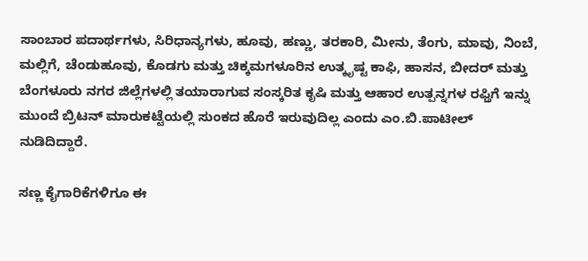ಸಾಂಬಾರ ಪದಾರ್ಥಗಳು, ಸಿರಿಧಾನ್ಯಗಳು, ಹೂವು, ಹಣ್ಣು, ತರಕಾರಿ, ಮೀನು, ತೆಂಗು, ಮಾವು, ನಿಂಬೆ, ಮಲ್ಲಿಗೆ, ಚೆಂಡುಹೂವು, ಕೊಡಗು ಮತ್ತು ಚಿಕ್ಕಮಗಳೂರಿನ ಉತ್ಕೃಷ್ಟ ಕಾಫಿ, ಹಾಸನ, ಬೀದರ್ ಮತ್ತು ಬೆಂಗಳೂರು ನಗರ ಜಿಲ್ಲೆಗಳಲ್ಲಿ ತಯಾರಾಗುವ ಸಂಸ್ಕರಿತ ಕೃಷಿ ಮತ್ತು ಆಹಾರ ಉತ್ಪನ್ನಗಳ ರಫ್ತಿಗೆ ಇನ್ನು ಮುಂದೆ ಬ್ರಿಟನ್ ಮಾರುಕಟ್ಟೆಯಲ್ಲಿ ಸುಂಕದ ಹೊರೆ ಇರುವುದಿಲ್ಲ ಎಂದು ಎಂ.ಬಿ.ಪಾಟೀಲ್ ನುಡಿದಿದ್ದಾರೆ.

ಸಣ್ಣ ಕೈಗಾರಿಕೆಗಳಿಗೂ ಈ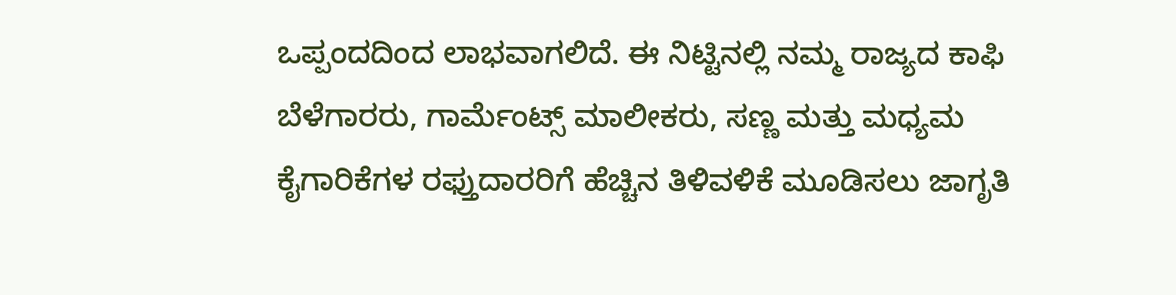ಒಪ್ಪಂದದಿಂದ ಲಾಭವಾಗಲಿದೆ. ಈ ನಿಟ್ಟಿನಲ್ಲಿ ನಮ್ಮ ರಾಜ್ಯದ ಕಾಫಿ ಬೆಳೆಗಾರರು, ಗಾರ್ಮೆಂಟ್ಸ್‌ ಮಾಲೀಕರು, ಸಣ್ಣ ಮತ್ತು ಮಧ್ಯಮ ಕೈಗಾರಿಕೆಗಳ ರಫ್ತುದಾರರಿಗೆ ಹೆಚ್ಚಿನ ತಿಳಿವಳಿಕೆ ಮೂಡಿಸಲು ಜಾಗೃತಿ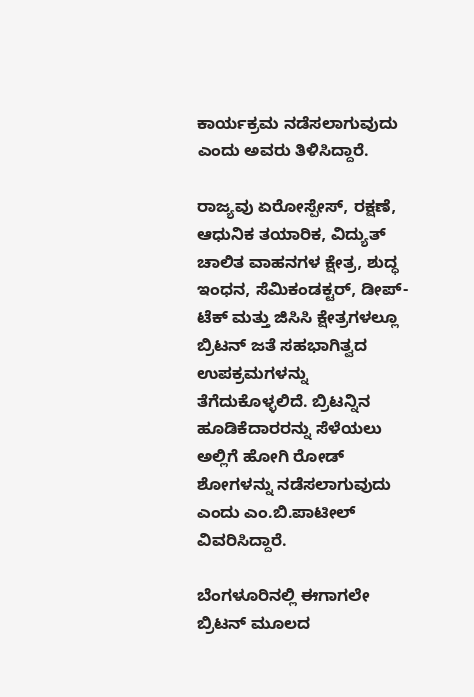ಕಾರ್ಯಕ್ರಮ ನಡೆಸಲಾಗುವುದು ಎಂದು ಅವರು ತಿಳಿಸಿದ್ದಾರೆ.

ರಾಜ್ಯವು ಏರೋಸ್ಪೇಸ್, ರಕ್ಷಣೆ, ಆಧುನಿಕ ತಯಾರಿಕ, ವಿದ್ಯುತ್ ಚಾಲಿತ ವಾಹನಗಳ ಕ್ಷೇತ್ರ, ಶುದ್ಧ ಇಂಧನ, ಸೆಮಿಕಂಡಕ್ಟರ್, ಡೀಪ್-ಟೆಕ್ ಮತ್ತು ಜಿಸಿಸಿ ಕ್ಷೇತ್ರಗಳಲ್ಲೂ ಬ್ರಿಟನ್ ಜತೆ ಸಹಭಾಗಿತ್ವದ ಉಪಕ್ರಮಗಳನ್ನು ತೆಗೆದುಕೊಳ್ಳಲಿದೆ. ಬ್ರಿಟನ್ನಿನ ಹೂಡಿಕೆದಾರರನ್ನು ಸೆಳೆಯಲು ಅಲ್ಲಿಗೆ ಹೋಗಿ ರೋಡ್ ಶೋಗಳನ್ನು ನಡೆಸಲಾಗುವುದು ಎಂದು ಎಂ.ಬಿ.ಪಾಟೀಲ್ ವಿವರಿಸಿದ್ದಾರೆ.

ಬೆಂಗಳೂರಿನಲ್ಲಿ ಈಗಾಗಲೇ ಬ್ರಿಟನ್ ಮೂಲದ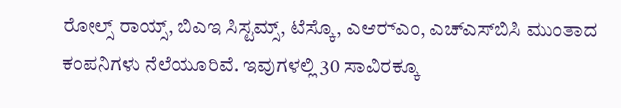ರೋಲ್ಸ್ ರಾಯ್ಸ್, ಬಿಎಇ ಸಿಸ್ಟಮ್ಸ್, ಟೆಸ್ಕೊ, ಎಆರ್‍ಎಂ, ಎಚ್‍ಎಸ್‍ಬಿಸಿ ಮುಂತಾದ ಕಂಪನಿಗಳು ನೆಲೆಯೂರಿವೆ. ಇವುಗಳಲ್ಲಿ 30 ಸಾವಿರಕ್ಕೂ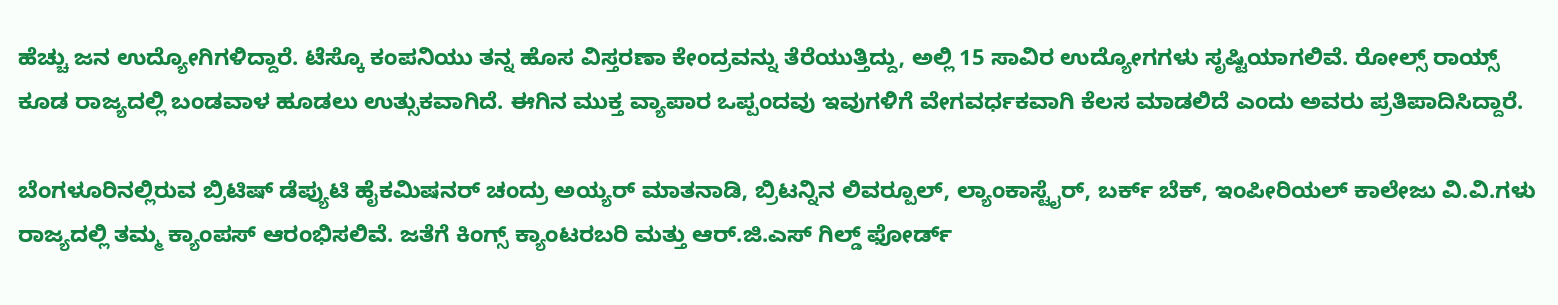ಹೆಚ್ಚು ಜನ ಉದ್ಯೋಗಿಗಳಿದ್ದಾರೆ. ಟೆಸ್ಕೊ ಕಂಪನಿಯು ತನ್ನ ಹೊಸ ವಿಸ್ತರಣಾ ಕೇಂದ್ರವನ್ನು ತೆರೆಯುತ್ತಿದ್ದು, ಅಲ್ಲಿ 15 ಸಾವಿರ ಉದ್ಯೋಗಗಳು ಸೃಷ್ಟಿಯಾಗಲಿವೆ. ರೋಲ್ಸ್ ರಾಯ್ಸ್ ಕೂಡ ರಾಜ್ಯದಲ್ಲಿ ಬಂಡವಾಳ ಹೂಡಲು ಉತ್ಸುಕವಾಗಿದೆ. ಈಗಿನ ಮುಕ್ತ ವ್ಯಾಪಾರ ಒಪ್ಪಂದವು ಇವುಗಳಿಗೆ ವೇಗವರ್ಧಕವಾಗಿ ಕೆಲಸ ಮಾಡಲಿದೆ ಎಂದು ಅವರು ಪ್ರತಿಪಾದಿಸಿದ್ದಾರೆ.

ಬೆಂಗಳೂರಿನಲ್ಲಿರುವ ಬ್ರಿಟಿಷ್‌ ಡೆಪ್ಯುಟಿ ಹೈಕಮಿಷನರ್ ಚಂದ್ರು ಅಯ್ಯರ್ ಮಾತನಾಡಿ, ಬ್ರಿಟನ್ನಿನ ಲಿವರ್‍ಪೂಲ್, ಲ್ಯಾಂಕಾಸ್ಟೈರ್, ಬರ್ಕ್ ಬೆಕ್, ಇಂಪೀರಿಯಲ್ ಕಾಲೇಜು ವಿ.ವಿ.ಗಳು ರಾಜ್ಯದಲ್ಲಿ ತಮ್ಮ ಕ್ಯಾಂಪಸ್ ಆರಂಭಿಸಲಿವೆ. ಜತೆಗೆ ಕಿಂಗ್ಸ್ ಕ್ಯಾಂಟರಬರಿ ಮತ್ತು ಆರ್.ಜಿ.ಎಸ್ ಗಿಲ್ಡ್ ಫೋರ್ಡ್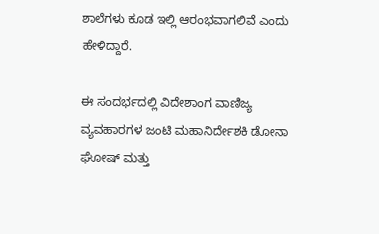ಶಾಲೆಗಳು ಕೂಡ ಇಲ್ಲಿ ಆರಂಭವಾಗಲಿವೆ ಎಂದು ಹೇಳಿದ್ದಾರೆ.

ಈ ಸಂದರ್ಭದಲ್ಲಿ ವಿದೇಶಾಂಗ ವಾಣಿಜ್ಯ ವ್ಯವಹಾರಗಳ ಜಂಟಿ ಮಹಾನಿರ್ದೇಶಕಿ ಡೋನಾ ಘೋಷ್‌ ಮತ್ತು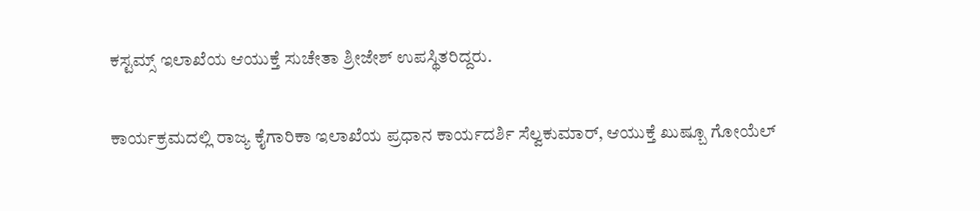ಕಸ್ಟಮ್ಸ್ ಇಲಾಖೆಯ ಆಯುಕ್ತೆ ಸುಚೇತಾ ಶ್ರೀಜೇಶ್ ಉಪಸ್ಥಿತರಿದ್ದರು.

ಕಾರ್ಯಕ್ರಮದಲ್ಲಿ ರಾಜ್ಯ ಕೈಗಾರಿಕಾ ಇಲಾಖೆಯ ಪ್ರಧಾನ ಕಾರ್ಯದರ್ಶಿ ಸೆಲ್ವಕುಮಾರ್, ಆಯುಕ್ತೆ ಖುಷ್ಬೂ ಗೋಯೆಲ್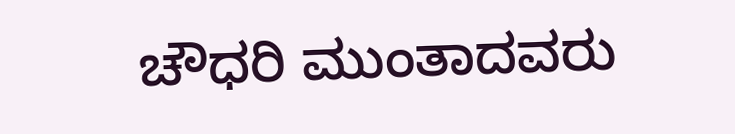ಚೌಧರಿ ಮುಂತಾದವರು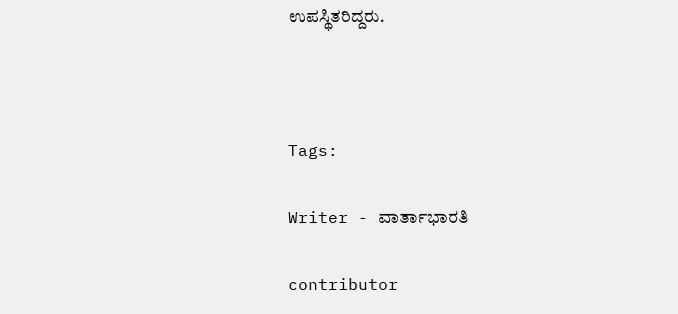ಉಪಸ್ಥಿತರಿದ್ದರು.



Tags:

Writer - ವಾರ್ತಾಭಾರತಿ

contributor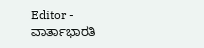Editor - ವಾರ್ತಾಭಾರತಿ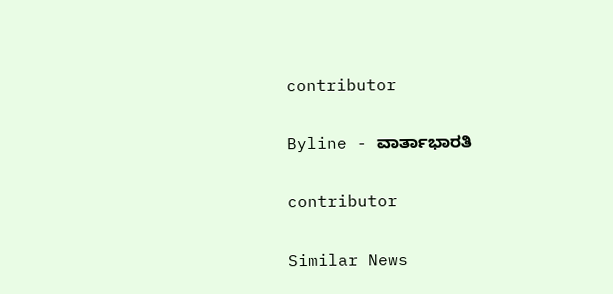contributor

Byline - ವಾರ್ತಾಭಾರತಿ

contributor

Similar News